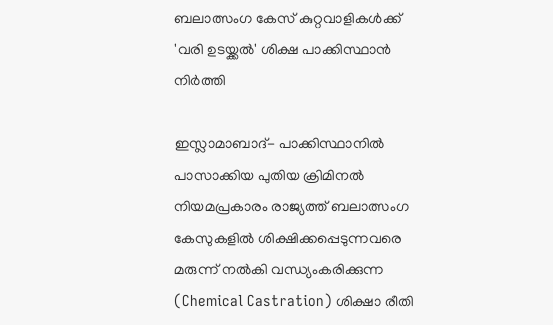ബലാത്സംഗ കേസ് കുറ്റവാളികള്‍ക്ക് 'വരി ഉടയ്ക്കല്‍' ശിക്ഷ പാക്കിസ്ഥാന്‍ നിര്‍ത്തി

ഇസ്ലാമാബാദ്- പാക്കിസ്ഥാനില്‍ പാസാക്കിയ പുതിയ ക്രിമിനല്‍ നിയമപ്രകാരം രാജ്യത്ത് ബലാത്സംഗ കേസുകളില്‍ ശിക്ഷിക്കപ്പെടുന്നവരെ മരുന്ന് നല്‍കി വന്ധ്യംകരിക്കുന്ന (Chemical Castration) ശിക്ഷാ രീതി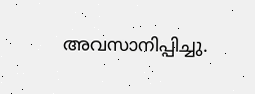അവസാനിപ്പിച്ചു.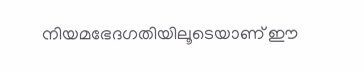നിയമഭേദഗതിയിലൂടെയാണ് ഈ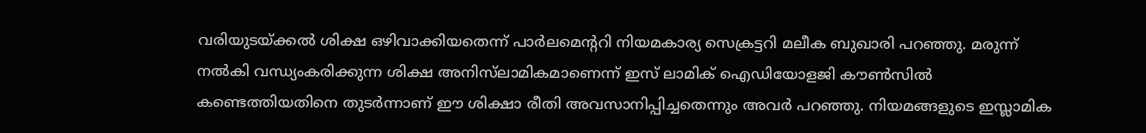വരിയുടയ്ക്കല്‍ ശിക്ഷ ഒഴിവാക്കിയതെന്ന് പാര്‍ലമെന്ററി നിയമകാര്യ സെക്രട്ടറി മലീക ബുഖാരി പറഞ്ഞു. മരുന്ന് നല്‍കി വന്ധ്യംകരിക്കുന്ന ശിക്ഷ അനിസ്‌ലാമികമാണെന്ന് ഇസ് ലാമിക് ഐഡിയോളജി കൗണ്‍സില്‍ കണ്ടെത്തിയതിനെ തുടര്‍ന്നാണ് ഈ ശിക്ഷാ രീതി അവസാനിപ്പിച്ചതെന്നും അവര്‍ പറഞ്ഞു. നിയമങ്ങളുടെ ഇസ്ലാമിക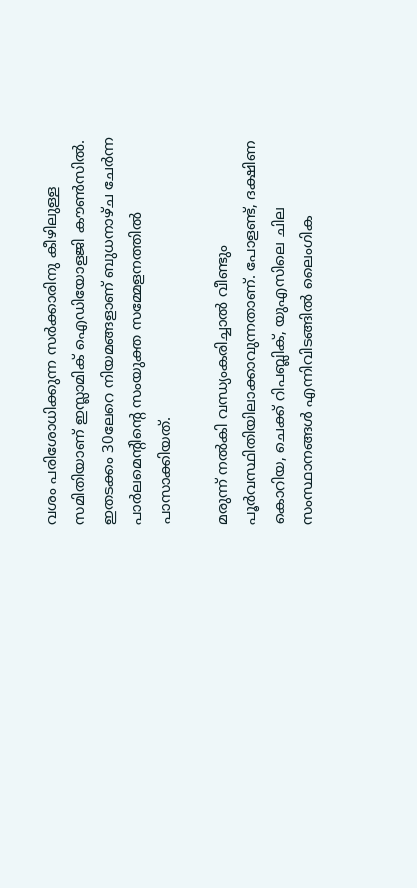വശം പരിശോധിക്കുന്ന സര്‍ക്കാരിനു കീഴിലുള്ള സമിതിയാണ് ഇസ്ലാമിക് ഐഡിയോളജി കൗണ്‍സില്‍. ഇതടക്കം 30ലേറെ നിയമങ്ങളാണ് ബുധനാഴ്ച ചേര്‍ന്ന പാര്‍ലമെന്റിന്റെ സംയുക്ത സമ്മേളനത്തില്‍ പാസാക്കിയത്.

മരുന്ന് നല്‍കി വന്ധ്യംകരിച്ചാല്‍ വീണ്ടും പൂര്‍വസ്ഥിതിയിലാക്കാവുന്നതാണ്. പോളണ്ട്, ദക്ഷിണ കൊറിയ, ചെക്ക് റിപബ്ലിക്, യുഎസിലെ ചില സംസ്ഥാനങ്ങള്‍ എന്നിവിടങ്ങില്‍ ലൈംഗിക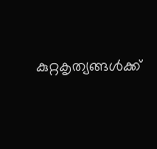കുറ്റകൃത്യങ്ങള്‍ക്ക്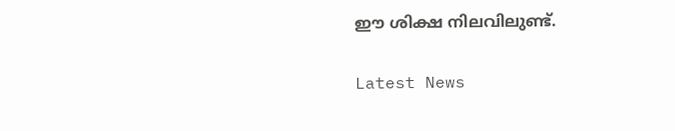ഈ ശിക്ഷ നിലവിലുണ്ട്.


Latest News